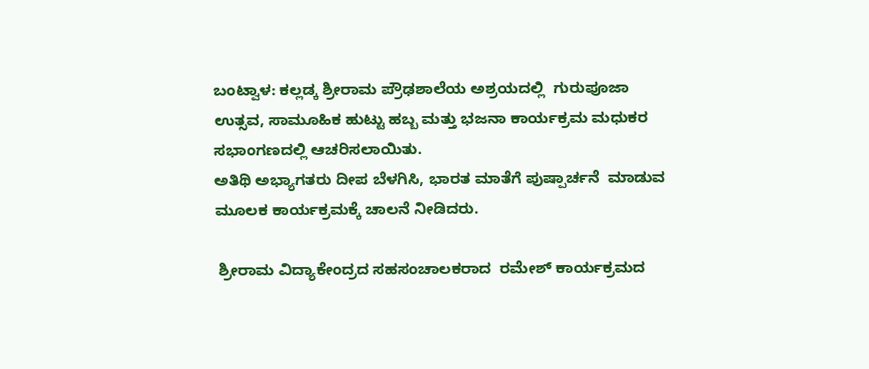ಬಂಟ್ವಾಳ: ಕಲ್ಲಡ್ಕ ಶ್ರೀರಾಮ ಪ್ರೌಢಶಾಲೆಯ ಅಶ್ರಯದಲ್ಲಿ  ಗುರುಪೂಜಾ ಉತ್ಸವ, ಸಾಮೂಹಿಕ ಹುಟ್ಟು ಹಬ್ಬ ಮತ್ತು ಭಜನಾ ಕಾರ್ಯಕ್ರಮ ಮಧುಕರ ಸಭಾಂಗಣದಲ್ಲಿ ಆಚರಿಸಲಾಯಿತು.
ಅತಿಥಿ ಅಭ್ಯಾಗತರು ದೀಪ ಬೆಳಗಿಸಿ, ಭಾರತ ಮಾತೆಗೆ ಪುಷ್ಪಾರ್ಚನೆ  ಮಾಡುವ ಮೂಲಕ ಕಾರ್ಯಕ್ರಮಕ್ಕೆ ಚಾಲನೆ ನೀಡಿದರು.

 ಶ್ರೀರಾಮ ವಿದ್ಯಾಕೇಂದ್ರದ ಸಹಸಂಚಾಲಕರಾದ  ರಮೇಶ್ ಕಾರ್ಯಕ್ರಮದ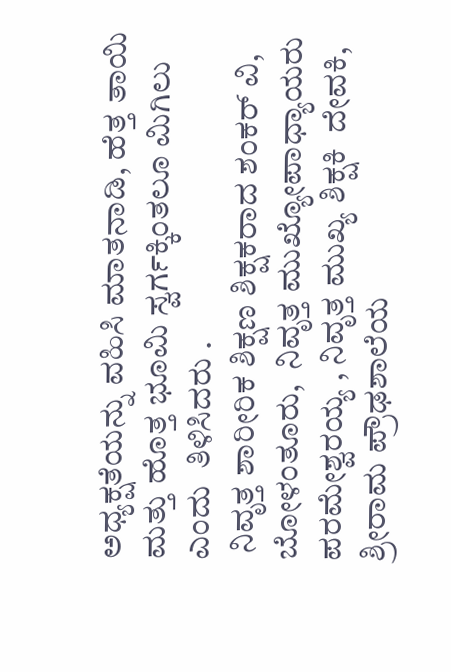ಅಧ್ಯಕ್ಷತೆಯನ್ನು ವಹಿಸಿ ಮಾತನಾಡಿ, ಹೆತ್ತ ತಾಯಿ ಮತ್ತು ಹೊತ್ತ ಭೂಮಿ ಸ್ವರ್ಗಕ್ಕಿಂತಲೂ ಮಿಗಿಲು  ಎಂದು  ತಿಳಿಸಿದರು .
 ನಿವೃತ್ತ ಶಾರೀರಿಕ ಶಿಕ್ಷಣ ಶಿಕ್ಷಕರಾದ ಶಂಕರ್ ವಿ, ಬೋಳಂತೂರು,  ನಿವೃತ್ತ ಮುಖ್ಯೋಪಾಧ್ಯಾಯರು  ಪರಮೇಶ್ವರಯ್ಯ , ನಿವೃತ್ತ ಮುಖ್ಯ ಶಿಕ್ಷಕಿ  ದೇವಕಿ, ಶ್ರೀರಾಮ ಪ್ರೌಢಶಾಲೆಯ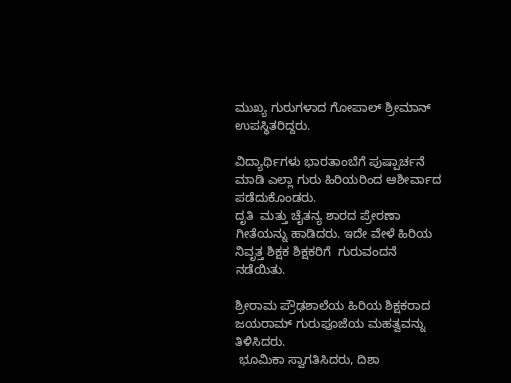ಮುಖ್ಯ ಗುರುಗಳಾದ ಗೋಪಾಲ್ ಶ್ರೀಮಾನ್ ಉಪಸ್ಥಿತರಿದ್ದರು.

ವಿದ್ಯಾರ್ಥಿಗಳು ಭಾರತಾಂಬೆಗೆ ಪುಷ್ಪಾರ್ಚನೆ ಮಾಡಿ ಎಲ್ಲಾ ಗುರು ಹಿರಿಯರಿಂದ ಆಶೀರ್ವಾದ ಪಡೆದುಕೊಂಡರು.
ದೃತಿ  ಮತ್ತು ಚೈತನ್ಯ ಶಾರದ ಪ್ರೇರಣಾ ಗೀತೆಯನ್ನು ಹಾಡಿದರು. ಇದೇ ವೇಳೆ ಹಿರಿಯ ನಿವೃತ್ತ ಶಿಕ್ಷಕ ಶಿಕ್ಷಕರಿಗೆ  ಗುರುವಂದನೆ  ನಡೆಯಿತು.

ಶ್ರೀರಾಮ ಪ್ರೌಢಶಾಲೆಯ ಹಿರಿಯ ಶಿಕ್ಷಕರಾದ ಜಯರಾಮ್ ಗುರುಪೂಜೆಯ ಮಹತ್ವವನ್ನು ತಿಳಿಸಿದರು.
 ಭೂಮಿಕಾ ಸ್ವಾಗತಿಸಿದರು, ದಿಶಾ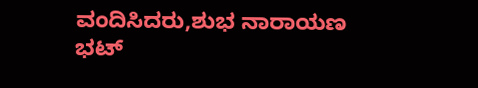ವಂದಿಸಿದರು,ಶುಭ ನಾರಾಯಣ  ಭಟ್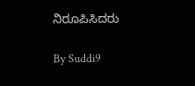ನಿರೂಪಿಸಿದರು

By Suddi9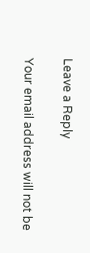Leave a Reply

Your email address will not be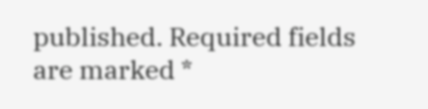published. Required fields are marked *